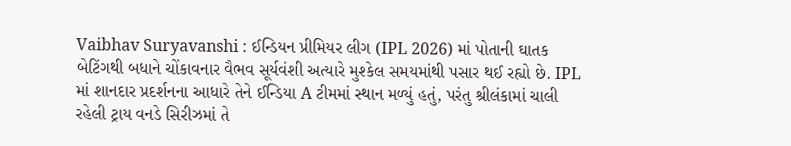Vaibhav Suryavanshi : ઈન્ડિયન પ્રીમિયર લીગ (IPL 2026) માં પોતાની ઘાતક બેટિંગથી બધાને ચોંકાવનાર વૈભવ સૂર્યવંશી અત્યારે મુશ્કેલ સમયમાંથી પસાર થઈ રહ્યો છે. IPL માં શાનદાર પ્રદર્શનના આધારે તેને ઈન્ડિયા A ટીમમાં સ્થાન મળ્યું હતું, પરંતુ શ્રીલંકામાં ચાલી રહેલી ટ્રાય વનડે સિરીઝમાં તે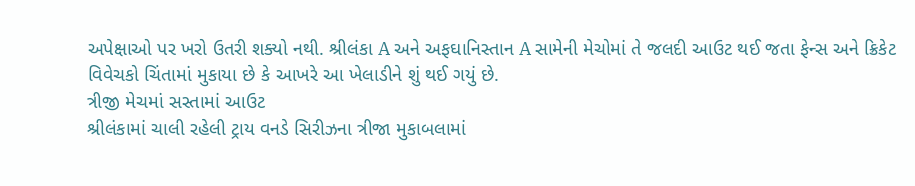અપેક્ષાઓ પર ખરો ઉતરી શક્યો નથી. શ્રીલંકા A અને અફઘાનિસ્તાન A સામેની મેચોમાં તે જલદી આઉટ થઈ જતા ફેન્સ અને ક્રિકેટ વિવેચકો ચિંતામાં મુકાયા છે કે આખરે આ ખેલાડીને શું થઈ ગયું છે.
ત્રીજી મેચમાં સસ્તામાં આઉટ
શ્રીલંકામાં ચાલી રહેલી ટ્રાય વનડે સિરીઝના ત્રીજા મુકાબલામાં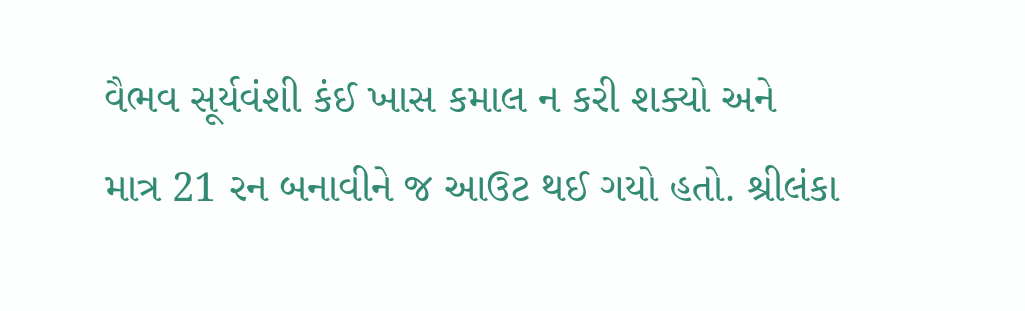વૈભવ સૂર્યવંશી કંઈ ખાસ કમાલ ન કરી શક્યો અને માત્ર 21 રન બનાવીને જ આઉટ થઈ ગયો હતો. શ્રીલંકા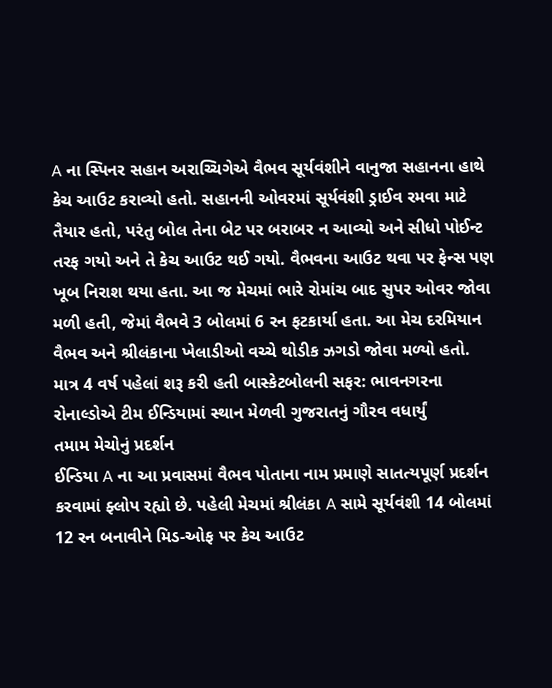A ના સ્પિનર સહાન અરાચ્ચિગેએ વૈભવ સૂર્યવંશીને વાનુજા સહાનના હાથે કેચ આઉટ કરાવ્યો હતો. સહાનની ઓવરમાં સૂર્યવંશી ડ્રાઈવ રમવા માટે તૈયાર હતો, પરંતુ બોલ તેના બેટ પર બરાબર ન આવ્યો અને સીધો પોઈન્ટ તરફ ગયો અને તે કેચ આઉટ થઈ ગયો. વૈભવના આઉટ થવા પર ફેન્સ પણ ખૂબ નિરાશ થયા હતા. આ જ મેચમાં ભારે રોમાંચ બાદ સુપર ઓવર જોવા મળી હતી, જેમાં વૈભવે 3 બોલમાં 6 રન ફટકાર્યા હતા. આ મેચ દરમિયાન વૈભવ અને શ્રીલંકાના ખેલાડીઓ વચ્ચે થોડીક ઝગડો જોવા મળ્યો હતો.
માત્ર 4 વર્ષ પહેલાં શરૂ કરી હતી બાસ્કેટબોલની સફર: ભાવનગરના રોનાલ્ડોએ ટીમ ઈન્ડિયામાં સ્થાન મેળવી ગુજરાતનું ગૌરવ વધાર્યું
તમામ મેચોનું પ્રદર્શન
ઈન્ડિયા A ના આ પ્રવાસમાં વૈભવ પોતાના નામ પ્રમાણે સાતત્યપૂર્ણ પ્રદર્શન કરવામાં ફ્લોપ રહ્યો છે. પહેલી મેચમાં શ્રીલંકા A સામે સૂર્યવંશી 14 બોલમાં 12 રન બનાવીને મિડ-ઓફ પર કેચ આઉટ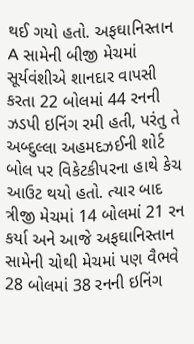થઈ ગયો હતો. અફઘાનિસ્તાન A સામેની બીજી મેચમાં સૂર્યવંશીએ શાનદાર વાપસી કરતા 22 બોલમાં 44 રનની ઝડપી ઇનિંગ રમી હતી, પરંતુ તે અબ્દુલ્લા અહમદઝઈની શોર્ટ બોલ પર વિકેટકીપરના હાથે કેચ આઉટ થયો હતો. ત્યાર બાદ ત્રીજી મેચમાં 14 બોલમાં 21 રન કર્યા અને આજે અફઘાનિસ્તાન સામેની ચોથી મેચમાં પણ વૈભવે 28 બોલમાં 38 રનની ઇનિંગ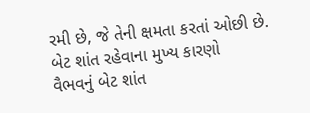રમી છે, જે તેની ક્ષમતા કરતાં ઓછી છે.
બેટ શાંત રહેવાના મુખ્ય કારણો
વૈભવનું બેટ શાંત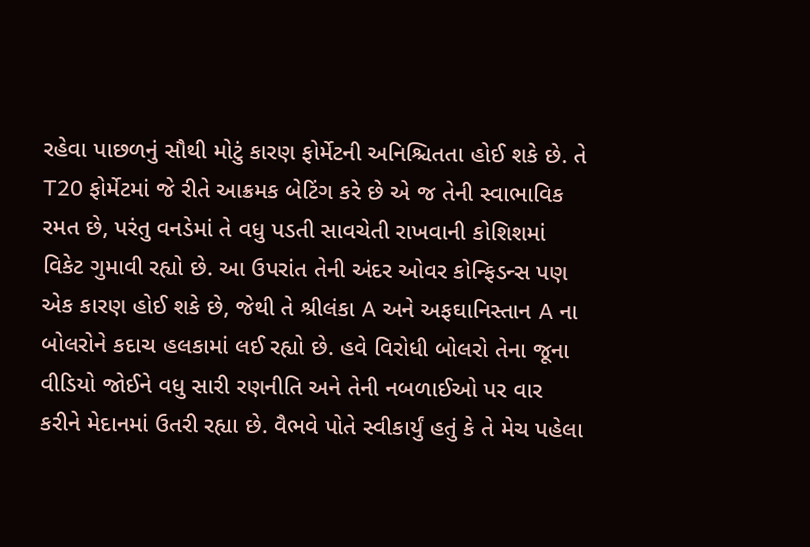રહેવા પાછળનું સૌથી મોટું કારણ ફોર્મેટની અનિશ્ચિતતા હોઈ શકે છે. તે T20 ફોર્મેટમાં જે રીતે આક્રમક બેટિંગ કરે છે એ જ તેની સ્વાભાવિક રમત છે, પરંતુ વનડેમાં તે વધુ પડતી સાવચેતી રાખવાની કોશિશમાં વિકેટ ગુમાવી રહ્યો છે. આ ઉપરાંત તેની અંદર ઓવર કોન્ફિડન્સ પણ એક કારણ હોઈ શકે છે, જેથી તે શ્રીલંકા A અને અફઘાનિસ્તાન A ના બોલરોને કદાચ હલકામાં લઈ રહ્યો છે. હવે વિરોધી બોલરો તેના જૂના વીડિયો જોઈને વધુ સારી રણનીતિ અને તેની નબળાઈઓ પર વાર કરીને મેદાનમાં ઉતરી રહ્યા છે. વૈભવે પોતે સ્વીકાર્યું હતું કે તે મેચ પહેલા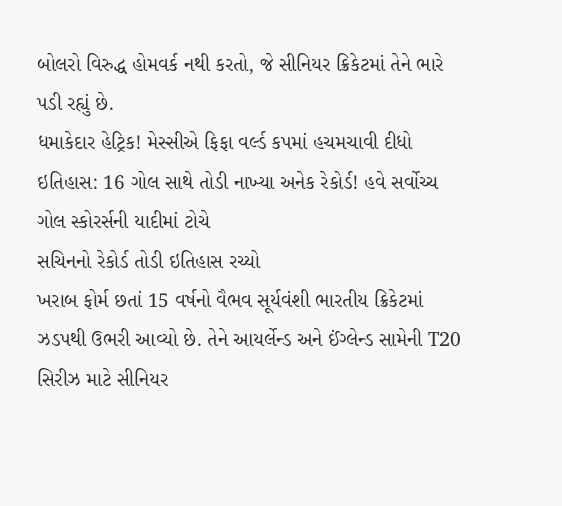બોલરો વિરુદ્ધ હોમવર્ક નથી કરતો, જે સીનિયર ક્રિકેટમાં તેને ભારે પડી રહ્યું છે.
ધમાકેદાર હેટ્રિક! મેસ્સીએ ફિફા વર્લ્ડ કપમાં હચમચાવી દીધો ઇતિહાસ: 16 ગોલ સાથે તોડી નાખ્યા અનેક રેકોર્ડ! હવે સર્વોચ્ચ ગોલ સ્કોરર્સની યાદીમાં ટોચે
સચિનનો રેકોર્ડ તોડી ઇતિહાસ રચ્યો
ખરાબ ફોર્મ છતાં 15 વર્ષનો વૈભવ સૂર્યવંશી ભારતીય ક્રિકેટમાં ઝડપથી ઉભરી આવ્યો છે. તેને આયર્લેન્ડ અને ઈંગ્લેન્ડ સામેની T20 સિરીઝ માટે સીનિયર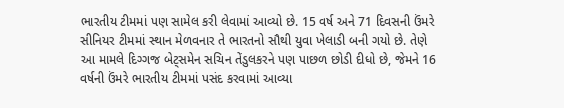ભારતીય ટીમમાં પણ સામેલ કરી લેવામાં આવ્યો છે. 15 વર્ષ અને 71 દિવસની ઉંમરે સીનિયર ટીમમાં સ્થાન મેળવનાર તે ભારતનો સૌથી યુવા ખેલાડી બની ગયો છે. તેણે આ મામલે દિગ્ગજ બેટ્સમેન સચિન તેંડુલકરને પણ પાછળ છોડી દીધો છે, જેમને 16 વર્ષની ઉંમરે ભારતીય ટીમમાં પસંદ કરવામાં આવ્યા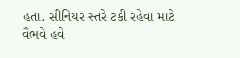હતા. સીનિયર સ્તરે ટકી રહેવા માટે વૈભવે હવે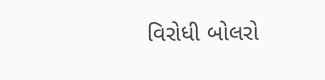વિરોધી બોલરો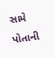સામે પોતાની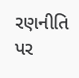રણનીતિ પર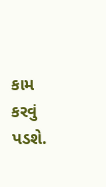કામ કરવું પડશે.